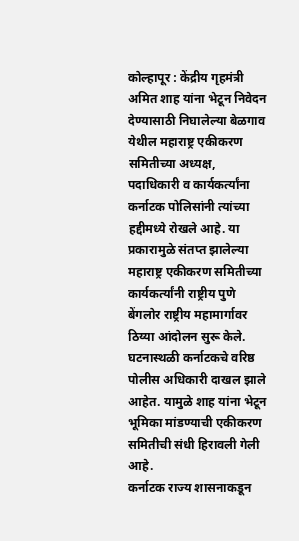कोल्हापूर : केंद्रीय गृहमंत्री अमित शाह यांना भेटून निवेदन देण्यासाठी निघालेल्या बेळगाव येथील महाराष्ट्र एकीकरण समितीच्या अध्यक्ष, पदाधिकारी व कार्यकर्त्यांना कर्नाटक पोलिसांनी त्यांच्या हद्दीमध्ये रोखले आहे. या प्रकारामुळे संतप्त झालेल्या महाराष्ट्र एकीकरण समितीच्या कार्यकर्त्यांनी राष्ट्रीय पुणे बेंगलोर राष्ट्रीय महामार्गावर ठिय्या आंदोलन सुरू केले. घटनास्थळी कर्नाटकचे वरिष्ठ पोलीस अधिकारी दाखल झाले आहेत. यामुळे शाह यांना भेटून भूमिका मांडण्याची एकीकरण समितीची संधी हिरावली गेली आहे.
कर्नाटक राज्य शासनाकडून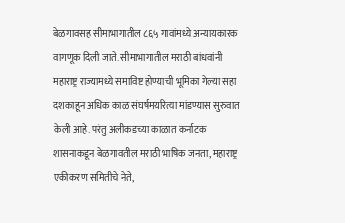बेळगावसह सीमाभागातील ८६५ गावांमध्ये अन्यायकारक वागणूक दिली जाते. सीमाभागातील मराठी बांधवांनी महाराष्ट्र राज्यामध्ये समाविष्ट होण्याची भूमिका गेल्या सहा दशकाहून अधिक काळ संघर्षमयरित्या मांडण्यास सुरुवात केली आहे. परंतु अलीकडच्या काळात कर्नाटक शासनाकडून बेळगावतील मराठी भाषिक जनता, महाराष्ट्र एकीकरण समितीचे नेते,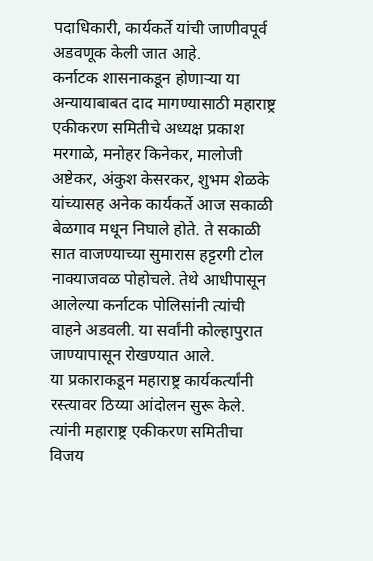पदाधिकारी, कार्यकर्ते यांची जाणीवपूर्व अडवणूक केली जात आहे.
कर्नाटक शासनाकडून होणाऱ्या या अन्यायाबाबत दाद मागण्यासाठी महाराष्ट्र एकीकरण समितीचे अध्यक्ष प्रकाश मरगाळे, मनोहर किनेकर, मालोजी अष्टेकर, अंकुश केसरकर, शुभम शेळके यांच्यासह अनेक कार्यकर्ते आज सकाळी बेळगाव मधून निघाले होते. ते सकाळी सात वाजण्याच्या सुमारास हट्टरगी टोल नाक्याजवळ पोहोचले. तेथे आधीपासून आलेल्या कर्नाटक पोलिसांनी त्यांची वाहने अडवली. या सर्वांनी कोल्हापुरात जाण्यापासून रोखण्यात आले.
या प्रकाराकडून महाराष्ट्र कार्यकर्त्यांनी रस्त्यावर ठिय्या आंदोलन सुरू केले. त्यांनी महाराष्ट्र एकीकरण समितीचा विजय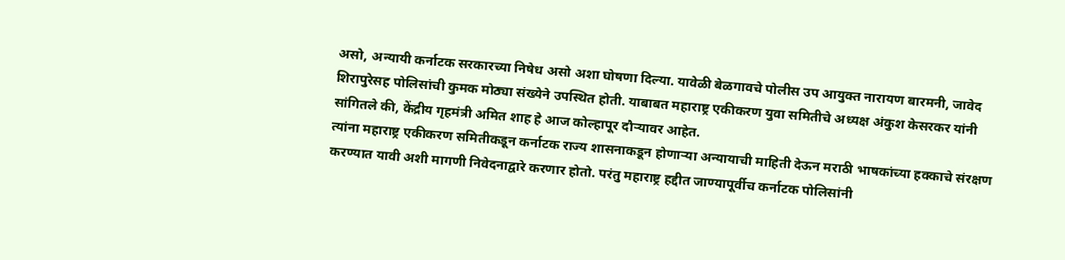असो, अन्यायी कर्नाटक सरकारच्या निषेध असो अशा घोषणा दिल्या. यावेळी बेळगावचे पोलीस उप आयुक्त नारायण बारमनी, जावेद शिरापुरेसह पोलिसांची कुमक मोठ्या संख्येने उपस्थित होती. याबाबत महाराष्ट्र एकीकरण युवा समितीचे अध्यक्ष अंकुश केसरकर यांनी सांगितले की, केंद्रीय गृहमंत्री अमित शाह हे आज कोल्हापूर दौऱ्यावर आहेत.
त्यांना महाराष्ट्र एकीकरण समितीकडून कर्नाटक राज्य शासनाकडून होणाऱ्या अन्यायाची माहिती देऊन मराठी भाषकांच्या हक्काचे संरक्षण करण्यात यावी अशी मागणी निवेदनाद्वारे करणार होतो. परंतु महाराष्ट्र हद्दीत जाण्यापूर्वीच कर्नाटक पोलिसांनी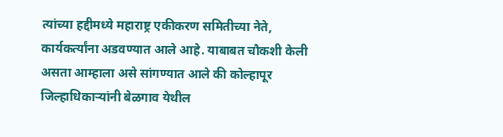त्यांच्या हद्दीमध्ये महाराष्ट्र एकीकरण समितीच्या नेते, कार्यकर्त्यांना अडवण्यात आले आहे. याबाबत चौकशी केली असता आम्हाला असे सांगण्यात आले की कोल्हापूर जिल्हाधिकाऱ्यांनी बेळगाव येथील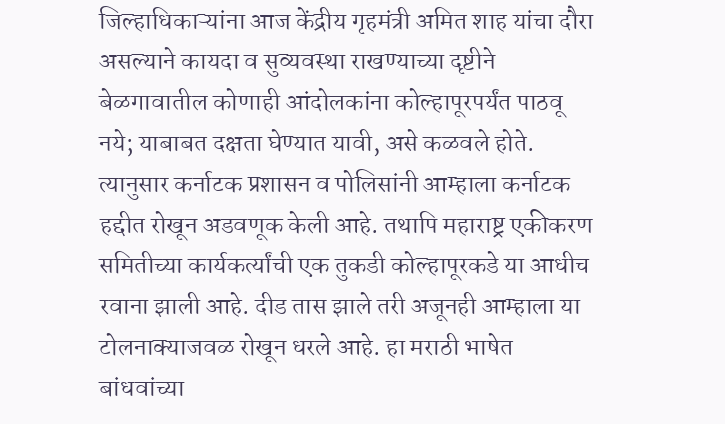जिल्हाधिकाऱ्यांना आज केंद्रीय गृहमंत्री अमित शाह यांचा दौरा असल्याने कायदा व सुव्यवस्था राखण्याच्या दृष्टीने बेळगावातील कोणाही आंदोलकांना कोल्हापूरपर्यंत पाठवू नये; याबाबत दक्षता घेण्यात यावी, असे कळवले होते.
त्यानुसार कर्नाटक प्रशासन व पोलिसांनी आम्हाला कर्नाटक हद्दीत रोखून अडवणूक केली आहे. तथापि महाराष्ट्र एकीकरण समितीच्या कार्यकर्त्यांची एक तुकडी कोल्हापूरकडे या आधीच रवाना झाली आहे. दीड तास झाले तरी अजूनही आम्हाला या टोलनाक्याजवळ रोखून धरले आहे. हा मराठी भाषेत बांधवांच्या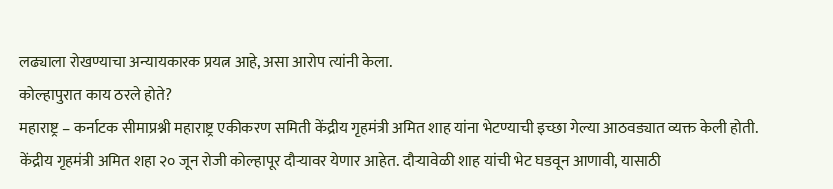लढ्याला रोखण्याचा अन्यायकारक प्रयत्न आहे, असा आरोप त्यांनी केला.
कोल्हापुरात काय ठरले होते?
महाराष्ट्र – कर्नाटक सीमाप्रश्नी महाराष्ट्र एकीकरण समिती केंद्रीय गृहमंत्री अमित शाह यांना भेटण्याची इच्छा गेल्या आठवड्यात व्यक्त केली होती. केंद्रीय गृहमंत्री अमित शहा २० जून रोजी कोल्हापूर दौऱ्यावर येणार आहेत. दौऱ्यावेळी शाह यांची भेट घडवून आणावी, यासाठी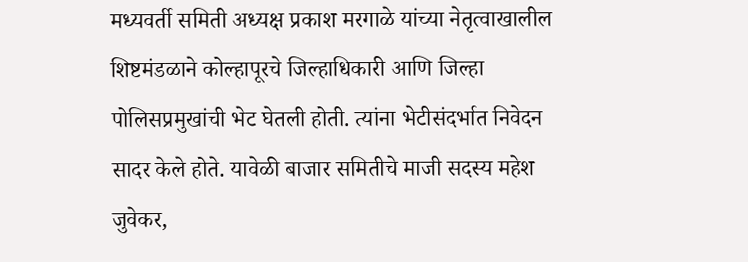मध्यवर्ती समिती अध्यक्ष प्रकाश मरगाळे यांच्या नेतृत्वाखालील शिष्टमंडळाने कोल्हापूरचे जिल्हाधिकारी आणि जिल्हा पोलिसप्रमुखांची भेट घेतली होती. त्यांना भेटीसंदर्भात निवेदन सादर केले होते. यावेळी बाजार समितीचे माजी सदस्य महेश जुवेकर,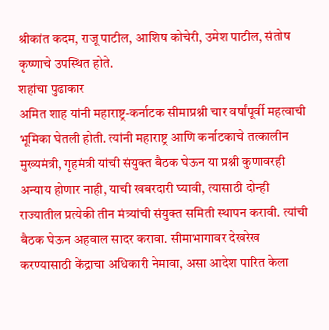श्रीकांत कदम, राजू पाटील, आशिष कोचेरी, उमेश पाटील, संतोष कृष्णाचे उपस्थित होते.
शहांचा पुढाकार
अमित शाह यांनी महाराष्ट्र-कर्नाटक सीमाप्रश्नी चार वर्षांपूर्वी महत्वाची भूमिका घेतली होती. त्यांनी महाराष्ट्र आणि कर्नाटकाचे तत्कालीन मुख्यमंत्री, गृहमंत्री यांची संयुक्त बैठक घेऊन या प्रश्नी कुणावरही अन्याय होणार नाही, याची खबरदारी घ्यावी, त्यासाठी दोन्ही राज्यातील प्रत्येकी तीन मंत्र्यांची संयुक्त समिती स्थापन करावी. त्यांची बैठक घेऊन अहवाल सादर करावा. सीमाभागावर देखरेख करण्यासाठी केंद्राचा अधिकारी नेमावा, असा आदेश पारित केला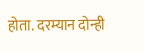होता. दरम्यान दोन्ही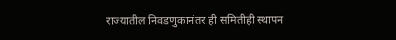राज्यातील निवडणुकानंतर ही समितीही स्थापन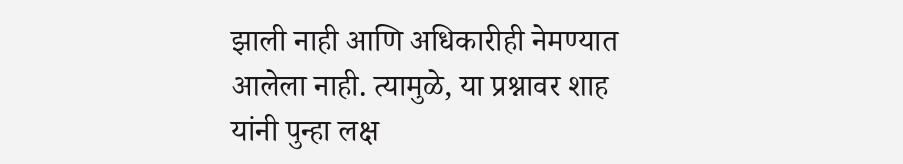झाली नाही आणि अधिकारीही नेमण्यात आलेला नाही. त्यामुळे, या प्रश्नावर शाह यांनी पुन्हा लक्ष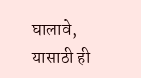घालावे, यासाठी ही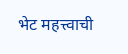भेट महत्त्वाची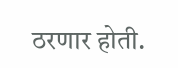ठरणार होती.